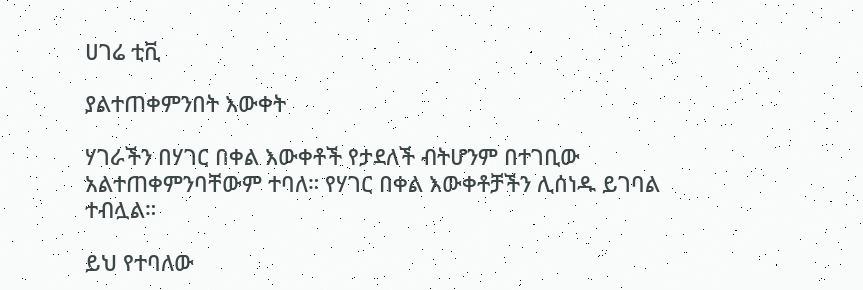ሀገሬ ቲቪ

ያልተጠቀምንበት እውቀት

ሃገራችን በሃገር በቀል እውቀቶች የታደለች ብትሆንም በተገቢው አልተጠቀምንባቸውም ተባለ። የሃገር በቀል እውቀቶቻችን ሊሰነዱ ይገባል ተብሏል።

ይህ የተባለው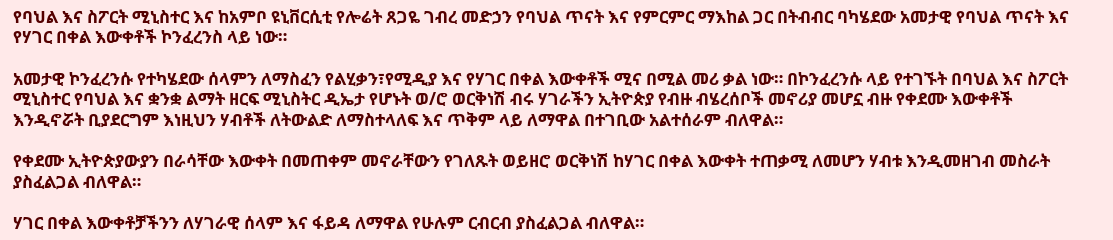የባህል እና ስፖርት ሚኒስተር እና ከአምቦ ዩኒቨርሲቲ የሎሬት ጸጋዬ ገብረ መድኃን የባህል ጥናት እና የምርምር ማእከል ጋር በትብብር ባካሄደው አመታዊ የባህል ጥናት እና የሃገር በቀል እውቀቶች ኮንፈረንስ ላይ ነው።

አመታዊ ኮንፈረንሱ የተካሄደው ሰላምን ለማስፈን የልሂቃን፣የሚዲያ እና የሃገር በቀል እውቀቶች ሚና በሚል መሪ ቃል ነው። በኮንፈረንሱ ላይ የተገኙት በባህል እና ስፖርት ሚኒስተር የባህል እና ቋንቋ ልማት ዘርፍ ሚኒስትር ዲኤታ የሆኑት ወ/ሮ ወርቅነሽ ብሩ ሃገራችን ኢትዮጵያ የብዙ ብሄረሰቦች መኖሪያ መሆኗ ብዙ የቀደሙ እውቀቶች እንዲኖሯት ቢያደርግም እነዚህን ሃብቶች ለትውልድ ለማስተላለፍ እና ጥቅም ላይ ለማዋል በተገቢው አልተሰራም ብለዋል።

የቀደሙ ኢትዮጵያውያን በራሳቸው እውቀት በመጠቀም መኖራቸውን የገለጹት ወይዘሮ ወርቅነሽ ከሃገር በቀል እውቀት ተጠቃሚ ለመሆን ሃብቱ እንዲመዘገብ መስራት ያስፈልጋል ብለዋል።

ሃገር በቀል እውቀቶቻችንን ለሃገራዊ ሰላም እና ፋይዳ ለማዋል የሁሉም ርብርብ ያስፈልጋል ብለዋል።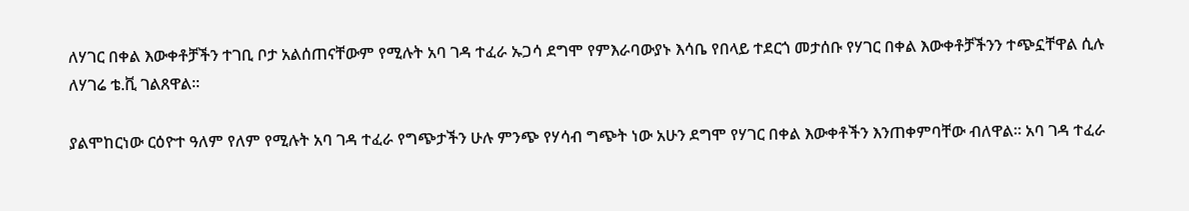ለሃገር በቀል እውቀቶቻችን ተገቢ ቦታ አልሰጠናቸውም የሚሉት አባ ገዳ ተፈራ ኡጋሳ ደግሞ የምእራባውያኑ እሳቤ የበላይ ተደርጎ መታሰቡ የሃገር በቀል እውቀቶቻችንን ተጭኗቸዋል ሲሉ ለሃገሬ ቴ.ቪ ገልጸዋል።

ያልሞከርነው ርዕዮተ ዓለም የለም የሚሉት አባ ገዳ ተፈራ የግጭታችን ሁሉ ምንጭ የሃሳብ ግጭት ነው አሁን ደግሞ የሃገር በቀል እውቀቶችን እንጠቀምባቸው ብለዋል። አባ ገዳ ተፈራ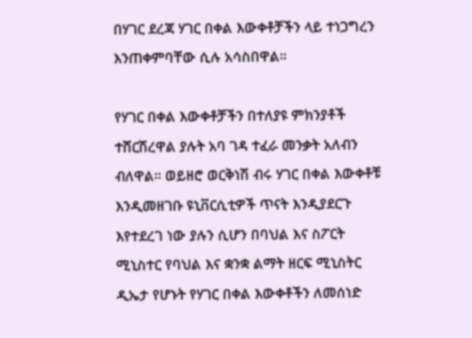በሃገር ደረጃ ሃገር በቀል እውቀቶቻችን ላይ ተነጋግረን እንጠቀምባቸው ሲሉ አሳስበዋል።

የሃገር በቀል እውቀቶቻችን በተለያዩ ምክንያቶች ተሸርሽረዋል ያሉት አባ ገዳ ተፈራ መንቃት አለብን ብለዋል። ወይዘሮ ወርቅነሽ ብሩ ሃገር በቀል እውቀቶቹ እንዲመዘገቡ ዩኒቨርሲቲዎች ጥናት እንዲያደርጉ እየተደረገ ነው ያሉን ሲሆን በባህል እና ስፖርት ሚኒስተር የባህል እና ቋንቋ ልማት ዘርፍ ሚኒስትር ዲኤታ የሆኑት የሃገር በቀል እውቀቶችን ለመሰነድ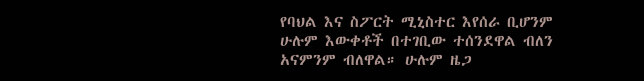የባህል እና ስፖርት ሚኒስተር እየሰራ ቢሆንም ሁሉም እውቀቶች በተገቢው ተሰንደዋል ብለን አናምንም ብለዋል። ሁሉም ዜጋ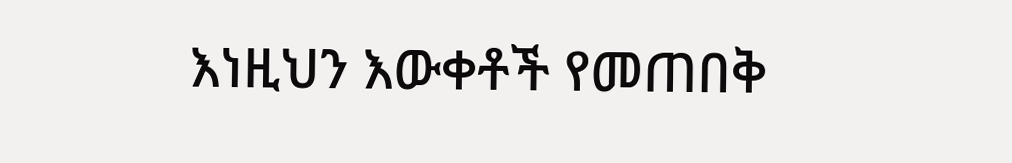እነዚህን እውቀቶች የመጠበቅ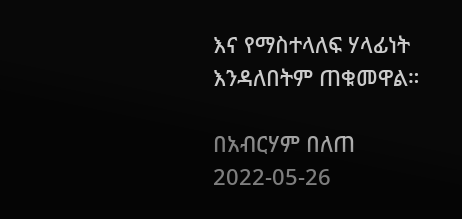እና የማስተላለፍ ሃላፊነት እንዳለበትም ጠቁመዋል።

በአብርሃም በለጠ
2022-05-26